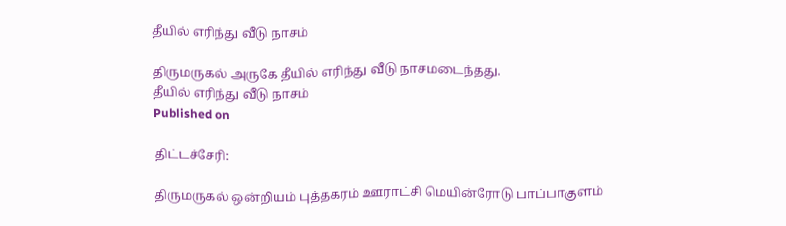தீயில் எரிந்து வீடு நாசம்

திருமருகல் அருகே தீயில் எரிந்து வீடு நாசமடைந்தது.
தீயில் எரிந்து வீடு நாசம்
Published on

திட்டச்சேரி:

திருமருகல் ஒன்றியம் புத்தகரம் ஊராட்சி மெயின்ரோடு பாப்பாகுளம்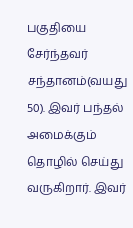பகுதியை சேர்ந்தவர் சந்தானம்(வயது 50). இவர் பந்தல் அமைக்கும் தொழில் செய்து வருகிறார். இவர்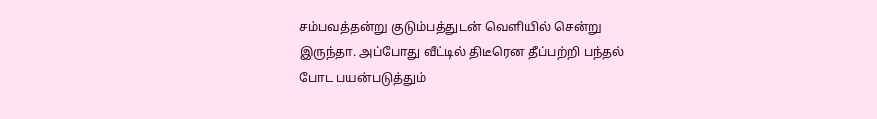சம்பவத்தன்று குடும்பத்துடன் வெளியில் சென்று இருந்தா. அப்போது வீட்டில் திடீரென தீப்பற்றி பந்தல் போட பயன்படுத்தும்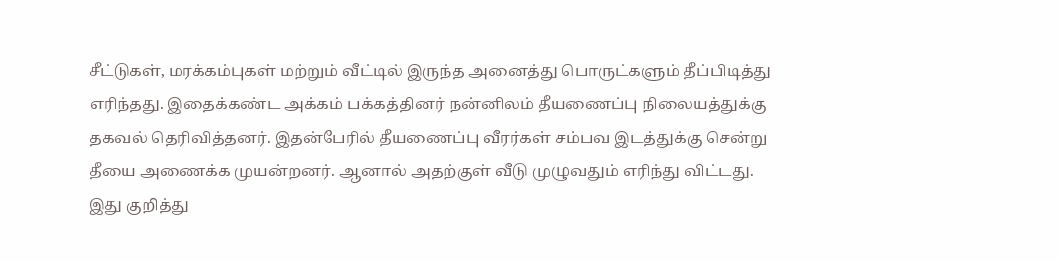சீட்டுகள், மரக்கம்புகள் மற்றும் வீட்டில் இருந்த அனைத்து பொருட்களும் தீப்பிடித்து எரிந்தது. இதைக்கண்ட அக்கம் பக்கத்தினர் நன்னிலம் தீயணைப்பு நிலையத்துக்கு தகவல் தெரிவித்தனர். இதன்பேரில் தீயணைப்பு வீரர்கள் சம்பவ இடத்துக்கு சென்று தீயை அணைக்க முயன்றனர். ஆனால் அதற்குள் வீடு முழுவதும் எரிந்து விட்டது. இது குறித்து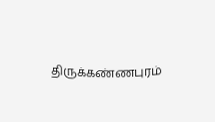திருக்கண்ணபுரம்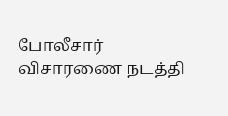போலீசார் விசாரணை நடத்தி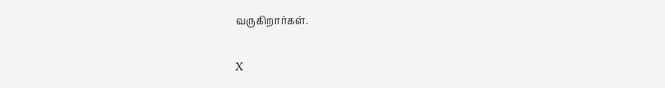வருகிறார்கள்.

X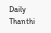Daily Thanthi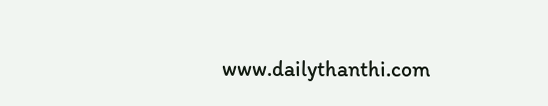www.dailythanthi.com